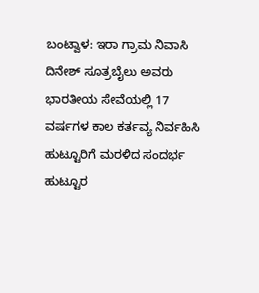ಬಂಟ್ವಾಳ: ಇರಾ ಗ್ರಾಮ ನಿವಾಸಿ ದಿನೇಶ್ ಸೂತ್ರಬೈಲು ಅವರು ಭಾರತೀಯ ಸೇವೆಯಲ್ಲಿ 17 ವರ್ಷಗಳ ಕಾಲ ಕರ್ತವ್ಯ ನಿರ್ವಹಿಸಿ ಹುಟ್ಟೂರಿಗೆ ಮರಳಿದ ಸಂದರ್ಭ ಹುಟ್ಟೂರ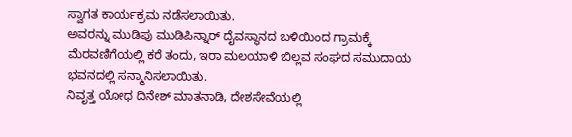ಸ್ವಾಗತ ಕಾರ್ಯಕ್ರಮ ನಡೆಸಲಾಯಿತು.
ಅವರನ್ನು ಮುಡಿಪು ಮುಡಿಪಿನ್ನಾರ್ ದೈವಸ್ಥಾನದ ಬಳಿಯಿಂದ ಗ್ರಾಮಕ್ಕೆ ಮೆರವಣಿಗೆಯಲ್ಲಿ ಕರೆ ತಂದು, ಇರಾ ಮಲಯಾಳಿ ಬಿಲ್ಲವ ಸಂಘದ ಸಮುದಾಯ ಭವನದಲ್ಲಿ ಸನ್ಮಾನಿಸಲಾಯಿತು.
ನಿವೃತ್ತ ಯೋಧ ದಿನೇಶ್ ಮಾತನಾಡಿ, ದೇಶಸೇವೆಯಲ್ಲಿ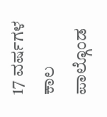17 ವರ್ಷಗಳ ಕಾಲ ಪಾಲ್ಗೊಂಡ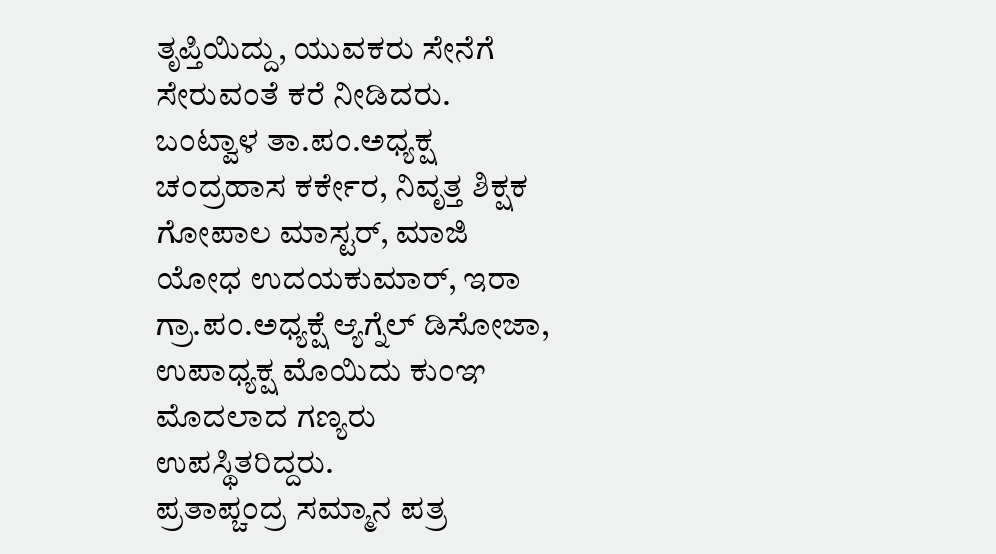ತೃಪ್ತಿಯಿದ್ದು, ಯುವಕರು ಸೇನೆಗೆ ಸೇರುವಂತೆ ಕರೆ ನೀಡಿದರು.
ಬಂಟ್ವಾಳ ತಾ.ಪಂ.ಅಧ್ಯಕ್ಷ ಚಂದ್ರಹಾಸ ಕರ್ಕೇರ, ನಿವೃತ್ತ ಶಿಕ್ಷಕ ಗೋಪಾಲ ಮಾಸ್ಟರ್, ಮಾಜಿ ಯೋಧ ಉದಯಕುಮಾರ್, ಇರಾ ಗ್ರಾ.ಪಂ.ಅಧ್ಯಕ್ಷೆ ಆ್ಯಗ್ನೆಲ್ ಡಿಸೋಜಾ, ಉಪಾಧ್ಯಕ್ಷ ಮೊಯಿದು ಕುಂಞ ಮೊದಲಾದ ಗಣ್ಯರು ಉಪಸ್ಥಿತರಿದ್ದರು.
ಪ್ರತಾಪ್ಚಂದ್ರ ಸಮ್ಮಾನ ಪತ್ರ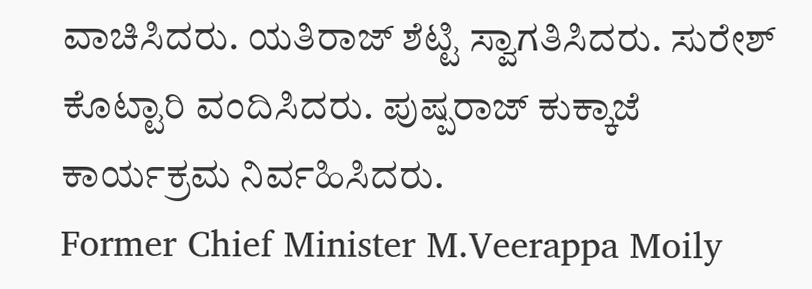ವಾಚಿಸಿದರು. ಯತಿರಾಜ್ ಶೆಟ್ಟಿ ಸ್ವಾಗತಿಸಿದರು. ಸುರೇಶ್ ಕೊಟ್ಟಾರಿ ವಂದಿಸಿದರು. ಪುಷ್ಪರಾಜ್ ಕುಕ್ಕಾಜೆ ಕಾರ್ಯಕ್ರಮ ನಿರ್ವಹಿಸಿದರು.
Former Chief Minister M.Veerappa Moily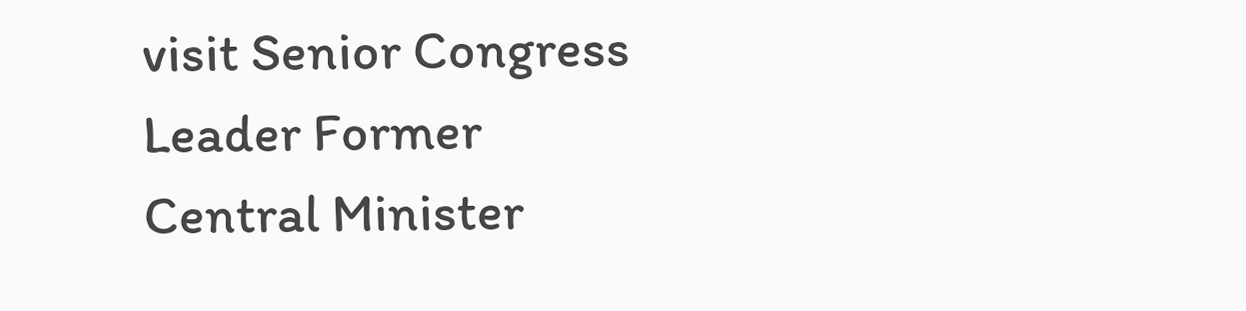visit Senior Congress Leader Former Central Minister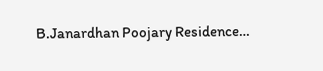B.Janardhan Poojary Residence…